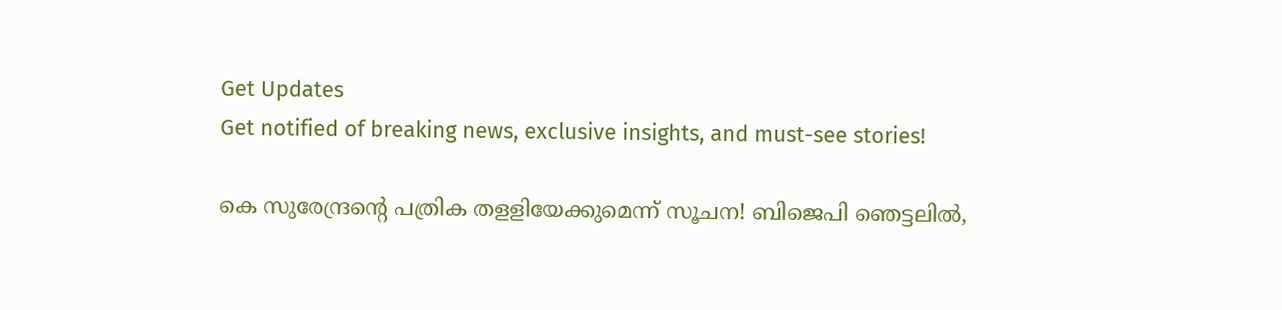Get Updates
Get notified of breaking news, exclusive insights, and must-see stories!

കെ സുരേന്ദ്രന്റെ പത്രിക തളളിയേക്കുമെന്ന് സൂചന! ബിജെപി ഞെട്ടലിൽ,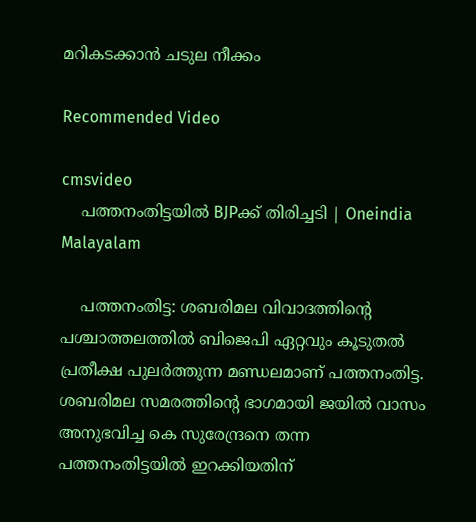മറികടക്കാൻ ചടുല നീക്കം

Recommended Video

cmsvideo
    പത്തനംതിട്ടയിൽ BJPക്ക് തിരിച്ചടി | Oneindia Malayalam

    പത്തനംതിട്ട: ശബരിമല വിവാദത്തിന്റെ പശ്ചാത്തലത്തില്‍ ബിജെപി ഏറ്റവും കൂടുതല്‍ പ്രതീക്ഷ പുലര്‍ത്തുന്ന മണ്ഡലമാണ് പത്തനംതിട്ട. ശബരിമല സമരത്തിന്റെ ഭാഗമായി ജയില്‍ വാസം അനുഭവിച്ച കെ സുരേന്ദ്രനെ തന്ന പത്തനംതിട്ടയില്‍ ഇറക്കിയതിന്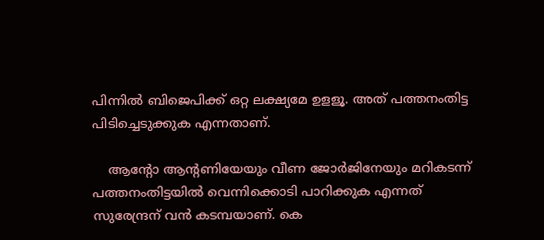പിന്നില്‍ ബിജെപിക്ക് ഒറ്റ ലക്ഷ്യമേ ഉളളൂ. അത് പത്തനംതിട്ട പിടിച്ചെടുക്കുക എന്നതാണ്.

    ആന്റോ ആന്റണിയേയും വീണ ജോര്‍ജിനേയും മറികടന്ന് പത്തനംതിട്ടയില്‍ വെന്നിക്കൊടി പാറിക്കുക എന്നത് സുരേന്ദ്രന് വന്‍ കടമ്പയാണ്. കെ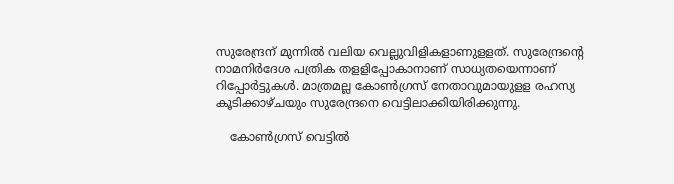സുരേന്ദ്രന് മുന്നില്‍ വലിയ വെല്ലുവിളികളാണുളളത്. സുരേന്ദ്രന്റെ നാമനിര്‍ദേശ പത്രിക തളളിപ്പോകാനാണ് സാധ്യതയെന്നാണ് റിപ്പോർട്ടുകൾ. മാത്രമല്ല കോണ്‍ഗ്രസ് നേതാവുമായുളള രഹസ്യ കൂടിക്കാഴ്ചയും സുരേന്ദ്രനെ വെട്ടിലാക്കിയിരിക്കുന്നു.

    കോൺഗ്രസ് വെട്ടിൽ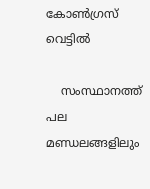കോൺഗ്രസ് വെട്ടിൽ

    സംസ്ഥാനത്ത് പല മണ്ഡലങ്ങളിലും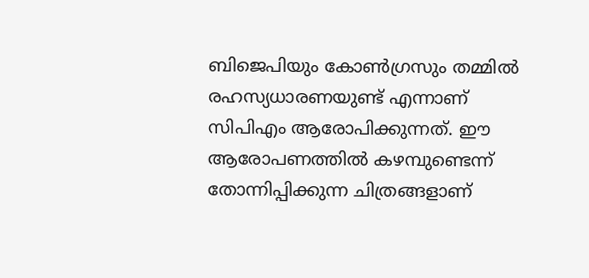ബിജെപിയും കോണ്‍ഗ്രസും തമ്മില്‍ രഹസ്യധാരണയുണ്ട് എന്നാണ് സിപിഎം ആരോപിക്കുന്നത്. ഈ ആരോപണത്തില്‍ കഴമ്പുണ്ടെന്ന് തോന്നിപ്പിക്കുന്ന ചിത്രങ്ങളാണ്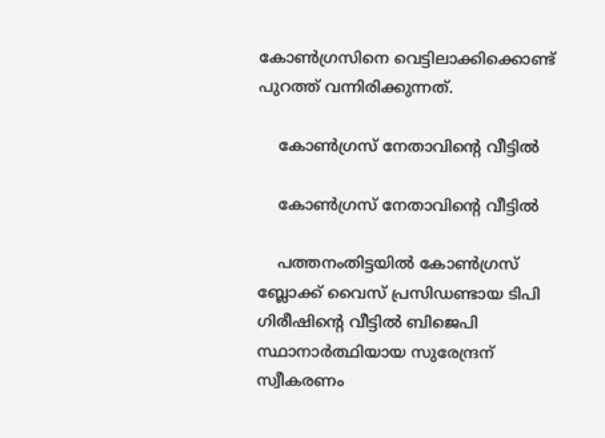കോണ്‍ഗ്രസിനെ വെട്ടിലാക്കിക്കൊണ്ട് പുറത്ത് വന്നിരിക്കുന്നത്.

    കോൺഗ്രസ് നേതാവിന്റെ വീട്ടിൽ

    കോൺഗ്രസ് നേതാവിന്റെ വീട്ടിൽ

    പത്തനംതിട്ടയില്‍ കോണ്‍ഗ്രസ് ബ്ലോക്ക് വൈസ് പ്രസിഡണ്ടായ ടിപി ഗിരീഷിന്റെ വീട്ടില്‍ ബിജെപി സ്ഥാനാര്‍ത്ഥിയായ സുരേന്ദ്രന് സ്വീകരണം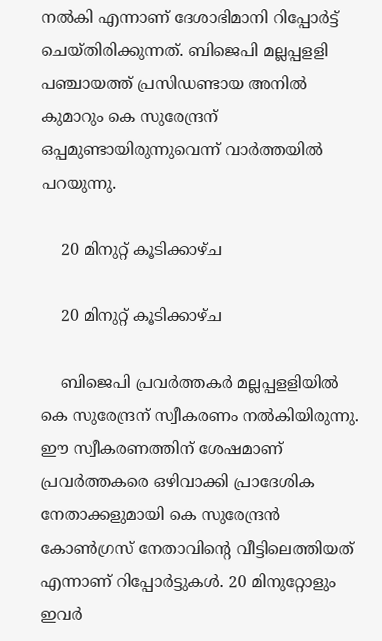നല്‍കി എന്നാണ് ദേശാഭിമാനി റിപ്പോര്‍ട്ട് ചെയ്തിരിക്കുന്നത്. ബിജെപി മല്ലപ്പളളി പഞ്ചായത്ത് പ്രസിഡണ്ടായ അനില്‍ കുമാറും കെ സുരേന്ദ്രന് ഒപ്പമുണ്ടായിരുന്നുവെന്ന് വാർത്തയിൽ പറയുന്നു.

    20 മിനുറ്റ് കൂടിക്കാഴ്ച

    20 മിനുറ്റ് കൂടിക്കാഴ്ച

    ബിജെപി പ്രവര്‍ത്തകര്‍ മല്ലപ്പളളിയില്‍ കെ സുരേന്ദ്രന് സ്വീകരണം നല്‍കിയിരുന്നു. ഈ സ്വീകരണത്തിന് ശേഷമാണ് പ്രവര്‍ത്തകരെ ഒഴിവാക്കി പ്രാദേശിക നേതാക്കളുമായി കെ സുരേന്ദ്രന്‍ കോണ്‍ഗ്രസ് നേതാവിന്റെ വീട്ടിലെത്തിയത് എന്നാണ് റിപ്പോര്‍ട്ടുകള്‍. 20 മിനുറ്റോളും ഇവര്‍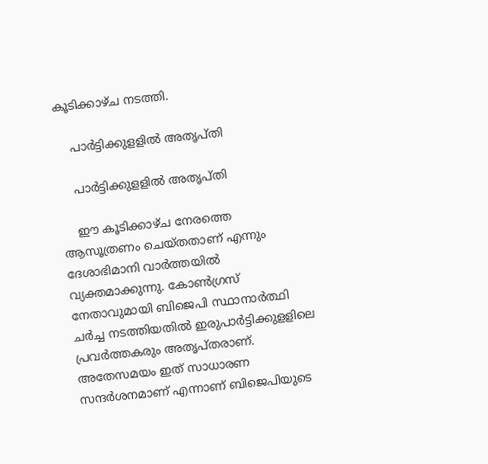കൂടിക്കാഴ്ച നടത്തി.

    പാർട്ടിക്കുളളിൽ അതൃപ്തി

    പാർട്ടിക്കുളളിൽ അതൃപ്തി

    ഈ കൂടിക്കാഴ്ച നേരത്തെ ആസൂത്രണം ചെയ്തതാണ് എന്നും ദേശാഭിമാനി വാർത്തയിൽ വ്യക്തമാക്കുന്നു. കോണ്‍ഗ്രസ് നേതാവുമായി ബിജെപി സ്ഥാനാര്‍ത്ഥി ചര്‍ച്ച നടത്തിയതില്‍ ഇരുപാര്‍ട്ടിക്കുളളിലെ പ്രവര്‍ത്തകരും അതൃപ്തരാണ്. അതേസമയം ഇത് സാധാരണ സന്ദര്‍ശനമാണ് എന്നാണ് ബിജെപിയുടെ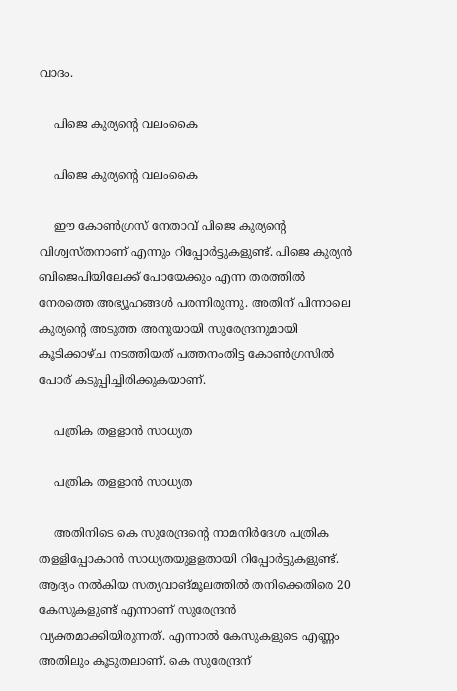വാദം.

    പിജെ കുര്യന്റെ വലംകൈ

    പിജെ കുര്യന്റെ വലംകൈ

    ഈ കോണ്‍ഗ്രസ് നേതാവ് പിജെ കുര്യന്റെ വിശ്വസ്തനാണ് എന്നും റിപ്പോര്‍ട്ടുകളുണ്ട്. പിജെ കുര്യന്‍ ബിജെപിയിലേക്ക് പോയേക്കും എന്ന തരത്തില്‍ നേരത്തെ അഭ്യൂഹങ്ങള്‍ പരന്നിരുന്നു. അതിന് പിന്നാലെ കുര്യന്റെ അടുത്ത അനുയായി സുരേന്ദ്രനുമായി കൂടിക്കാഴ്ച നടത്തിയത് പത്തനംതിട്ട കോണ്‍ഗ്രസില്‍ പോര് കടുപ്പിച്ചിരിക്കുകയാണ്.

    പത്രിക തളളാൻ സാധ്യത

    പത്രിക തളളാൻ സാധ്യത

    അതിനിടെ കെ സുരേന്ദ്രന്റെ നാമനിര്‍ദേശ പത്രിക തളളിപ്പോകാന്‍ സാധ്യതയുളളതായി റിപ്പോര്‍ട്ടുകളുണ്ട്. ആദ്യം നല്‍കിയ സത്യവാങ്മൂലത്തില്‍ തനിക്കെതിരെ 20 കേസുകളുണ്ട് എന്നാണ് സുരേന്ദ്രന്‍ വ്യക്തമാക്കിയിരുന്നത്. എന്നാല്‍ കേസുകളുടെ എണ്ണം അതിലും കൂടുതലാണ്. കെ സുരേന്ദ്രന്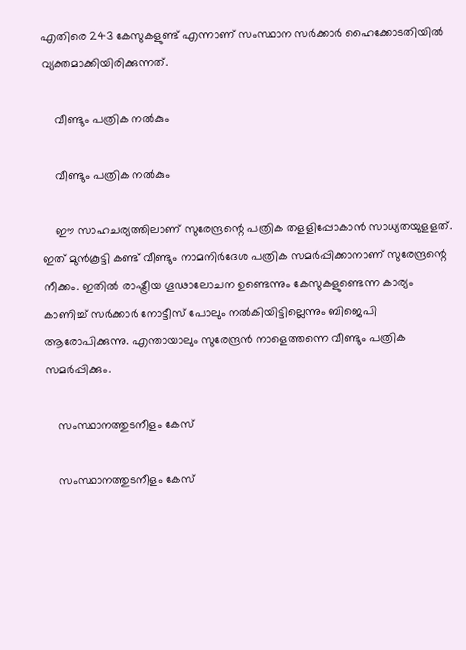എതിരെ 243 കേസുകളുണ്ട് എന്നാണ് സംസ്ഥാന സര്‍ക്കാര്‍ ഹൈക്കോടതിയില്‍ വ്യക്തമാക്കിയിരിക്കുന്നത്.

    വീണ്ടും പത്രിക നൽകും

    വീണ്ടും പത്രിക നൽകും

    ഈ സാഹചര്യത്തിലാണ് സുരേന്ദ്രന്റെ പത്രിക തളളിപ്പോകാന്‍ സാധ്യതയുളളത്. ഇത് മുന്‍കൂട്ടി കണ്ട് വീണ്ടും നാമനിര്‍ദേശ പത്രിക സമര്‍പ്പിക്കാനാണ് സുരേന്ദ്രന്റെ നീക്കം. ഇതിൽ രാഷ്ട്രീയ ഗൂഢാലോചന ഉണ്ടെന്നും കേസുകളുണ്ടെന്ന കാര്യം കാണിച്ച് സർക്കാർ നോട്ടീസ് പോലും നൽകിയിട്ടില്ലെന്നും ബിജെപി ആരോപിക്കുന്നു. എന്തായാലും സുരേന്ദ്രൻ നാളെത്തന്നെ വീണ്ടും പത്രിക സമര്‍പ്പിക്കും.

    സംസ്ഥാനത്തുടനീളം കേസ്

    സംസ്ഥാനത്തുടനീളം കേസ്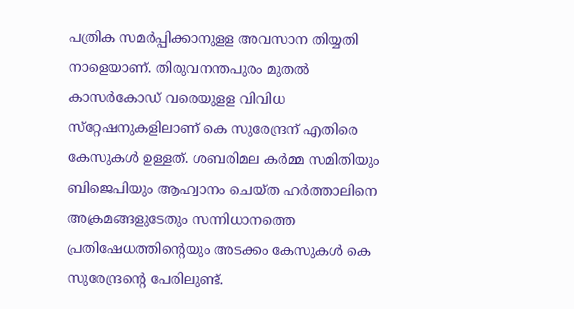പത്രിക സമര്‍പ്പിക്കാനുളള അവസാന തിയ്യതി നാളെയാണ്. തിരുവനന്തപുരം മുതല്‍ കാസര്‍കോഡ് വരെയുളള വിവിധ സ്‌റ്റേഷനുകളിലാണ് കെ സുരേന്ദ്രന് എതിരെ കേസുകള്‍ ഉള്ളത്. ശബരിമല കര്‍മ്മ സമിതിയും ബിജെപിയും ആഹ്വാനം ചെയ്ത ഹര്‍ത്താലിനെ അക്രമങ്ങളുടേതും സന്നിധാനത്തെ പ്രതിഷേധത്തിന്റെയും അടക്കം കേസുകള്‍ കെ സുരേന്ദ്രന്റെ പേരിലുണ്ട്.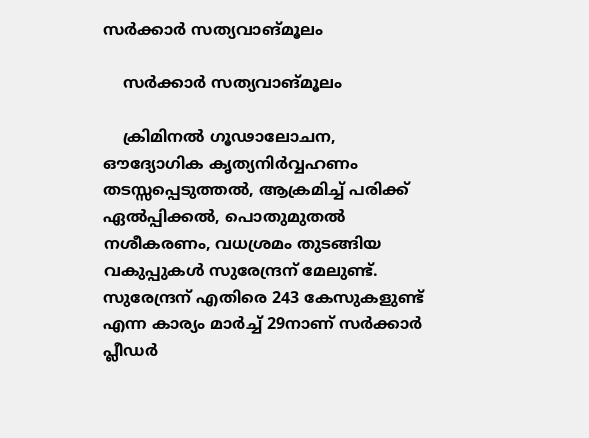സർക്കാർ സത്യവാങ്മൂലം

    സർക്കാർ സത്യവാങ്മൂലം

    ക്രിമിനല്‍ ഗൂഢാലോചന, ഔദ്യോഗിക കൃത്യനിര്‍വ്വഹണം തടസ്സപ്പെടുത്തല്‍, ആക്രമിച്ച് പരിക്ക് ഏല്‍പ്പിക്കല്‍, പൊതുമുതല്‍ നശീകരണം, വധശ്രമം തുടങ്ങിയ വകുപ്പുകള്‍ സുരേന്ദ്രന് മേലുണ്ട്. സുരേന്ദ്രന് എതിരെ 243 കേസുകളുണ്ട് എന്ന കാര്യം മാര്‍ച്ച് 29നാണ് സര്‍ക്കാര്‍ പ്ലീഡര്‍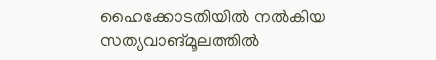ഹൈക്കോടതിയില്‍ നല്‍കിയ സത്യവാങ്മൂലത്തില്‍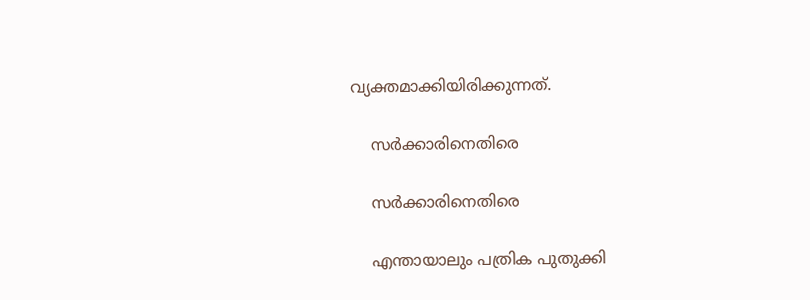വ്യക്തമാക്കിയിരിക്കുന്നത്.

    സർക്കാരിനെതിരെ

    സർക്കാരിനെതിരെ

    എന്തായാലും പത്രിക പുതുക്കി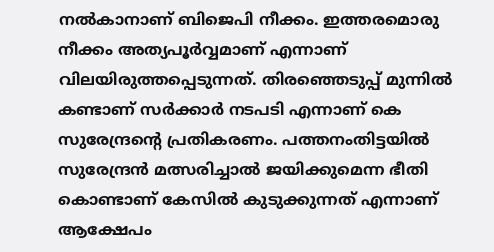നല്‍കാനാണ് ബിജെപി നീക്കം. ഇത്തരമൊരു നീക്കം അത്യപൂര്‍വ്വമാണ് എന്നാണ് വിലയിരുത്തപ്പെടുന്നത്. തിരഞ്ഞെടുപ്പ് മുന്നില്‍ കണ്ടാണ് സര്‍ക്കാര്‍ നടപടി എന്നാണ് കെ സുരേന്ദ്രന്റെ പ്രതികരണം. പത്തനംതിട്ടയിൽ സുരേന്ദ്രൻ മത്സരിച്ചാൽ ജയിക്കുമെന്ന ഭീതി കൊണ്ടാണ് കേസിൽ കുടുക്കുന്നത് എന്നാണ് ആക്ഷേപം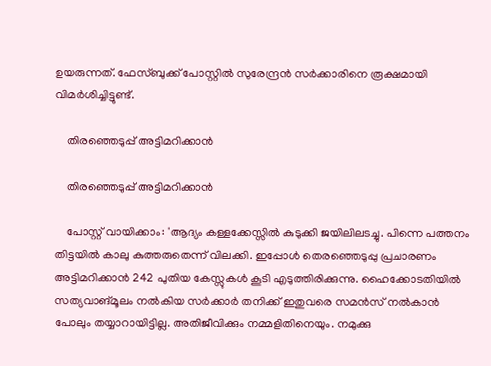ഉയരുന്നത്. ഫേസ്ബുക്ക് പോസ്റ്റില്‍ സുരേന്ദ്രന്‍ സര്‍ക്കാരിനെ രൂക്ഷമായി വിമര്‍ശിച്ചിട്ടുണ്ട്.

    തിരഞ്ഞെടുപ്പ് അട്ടിമറിക്കാൻ

    തിരഞ്ഞെടുപ്പ് അട്ടിമറിക്കാൻ

    പോസ്റ്റ് വായിക്കാം: 'ആദ്യം കള്ളക്കേസ്സിൽ കുടുക്കി ജയിലിലടച്ചു. പിന്നെ പത്തനം തിട്ടയിൽ കാലു കുത്തരുതെന്ന് വിലക്കി. ഇപ്പോൾ തെരഞ്ഞെടുപ്പു പ്രചാരണം അട്ടിമറിക്കാൻ 242 പുതിയ കേസ്സുകൾ കൂടി എടുത്തിരിക്കുന്നു. ഹൈക്കോടതിയിൽ സത്യവാങ്‌മൂലം നൽകിയ സർക്കാർ തനിക്ക് ഇതുവരെ സമൻസ് നൽകാൻ പോലും തയ്യാറായിട്ടില്ല. അതിജീവിക്കും നമ്മളിതിനെയും. നമുക്കു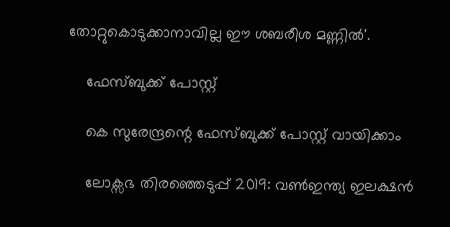തോറ്റുകൊടുക്കാനാവില്ല ഈ ശബരീശ മണ്ണിൽ'.

    ഫേസ്ബുക്ക് പോസ്റ്റ്

    കെ സുരേന്ദ്രന്റെ ഫേസ്ബുക്ക് പോസ്റ്റ് വായിക്കാം

    ലോക്സഭ തിരഞ്ഞെടുപ്പ് 2019: വൺഇന്ത്യ ഇലക്ഷൻ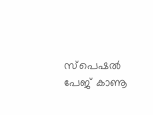സ്പെഷൽ പേജ് കാണൂ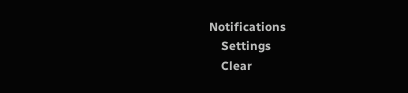Notifications
    Settings
    Clear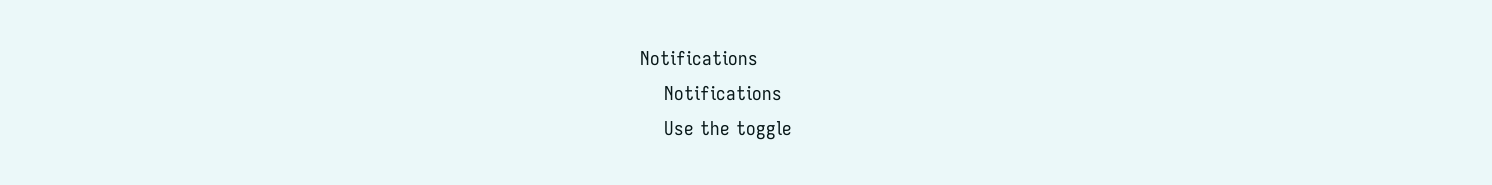Notifications
    Notifications
    Use the toggle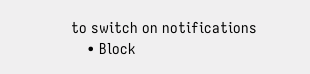to switch on notifications
    • Block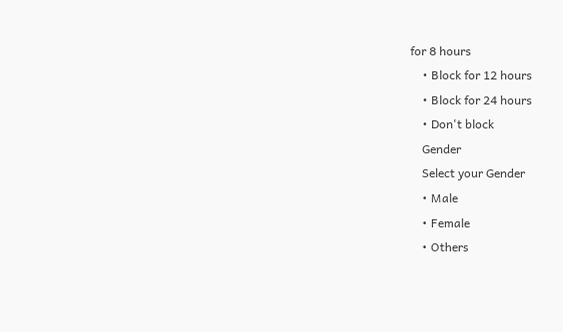for 8 hours
    • Block for 12 hours
    • Block for 24 hours
    • Don't block
    Gender
    Select your Gender
    • Male
    • Female
    • Others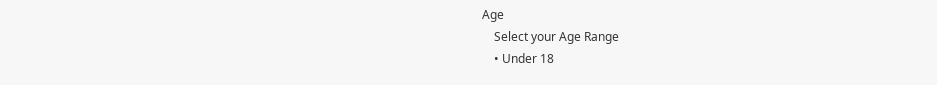Age
    Select your Age Range
    • Under 18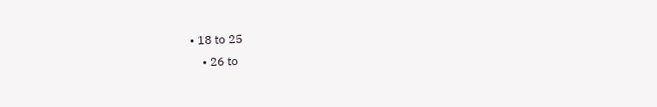• 18 to 25
    • 26 to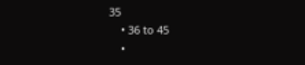35
    • 36 to 45
    •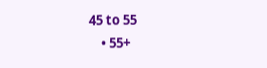45 to 55
    • 55+